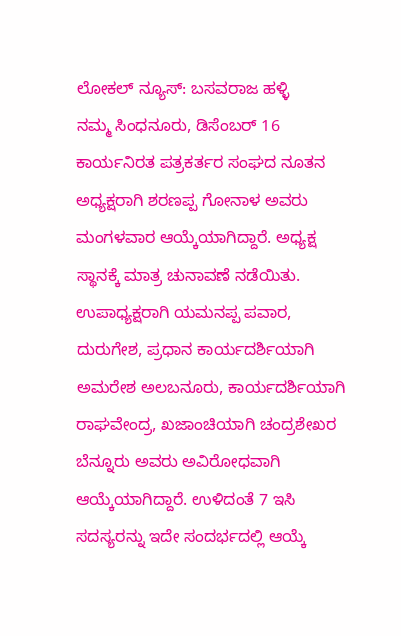ಲೋಕಲ್ ನ್ಯೂಸ್: ಬಸವರಾಜ ಹಳ್ಳಿ
ನಮ್ಮ ಸಿಂಧನೂರು, ಡಿಸೆಂಬರ್ 16
ಕಾರ್ಯನಿರತ ಪತ್ರಕರ್ತರ ಸಂಘದ ನೂತನ ಅಧ್ಯಕ್ಷರಾಗಿ ಶರಣಪ್ಪ ಗೋನಾಳ ಅವರು ಮಂಗಳವಾರ ಆಯ್ಕೆಯಾಗಿದ್ದಾರೆ. ಅಧ್ಯಕ್ಷ ಸ್ಥಾನಕ್ಕೆ ಮಾತ್ರ ಚುನಾವಣೆ ನಡೆಯಿತು. ಉಪಾಧ್ಯಕ್ಷರಾಗಿ ಯಮನಪ್ಪ ಪವಾರ, ದುರುಗೇಶ, ಪ್ರಧಾನ ಕಾರ್ಯದರ್ಶಿಯಾಗಿ ಅಮರೇಶ ಅಲಬನೂರು, ಕಾರ್ಯದರ್ಶಿಯಾಗಿ ರಾಘವೇಂದ್ರ, ಖಜಾಂಚಿಯಾಗಿ ಚಂದ್ರಶೇಖರ ಬೆನ್ನೂರು ಅವರು ಅವಿರೋಧವಾಗಿ ಆಯ್ಕೆಯಾಗಿದ್ದಾರೆ. ಉಳಿದಂತೆ 7 ಇಸಿ ಸದಸ್ಯರನ್ನು ಇದೇ ಸಂದರ್ಭದಲ್ಲಿ ಆಯ್ಕೆ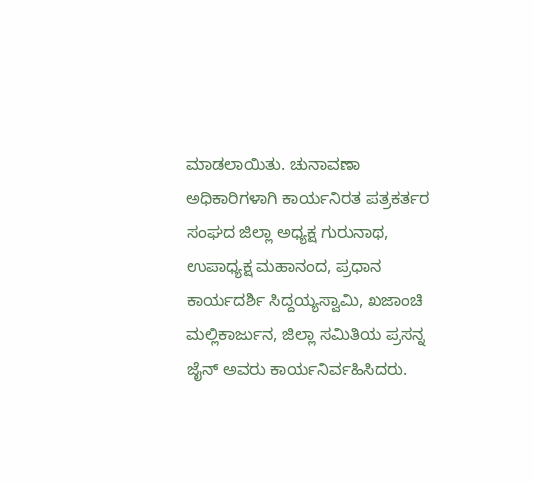ಮಾಡಲಾಯಿತು. ಚುನಾವಣಾ ಅಧಿಕಾರಿಗಳಾಗಿ ಕಾರ್ಯನಿರತ ಪತ್ರಕರ್ತರ ಸಂಘದ ಜಿಲ್ಲಾ ಅಧ್ಯಕ್ಷ ಗುರುನಾಥ, ಉಪಾಧ್ಯಕ್ಷ ಮಹಾನಂದ, ಪ್ರಧಾನ ಕಾರ್ಯದರ್ಶಿ ಸಿದ್ದಯ್ಯಸ್ವಾಮಿ, ಖಜಾಂಚಿ ಮಲ್ಲಿಕಾರ್ಜುನ, ಜಿಲ್ಲಾ ಸಮಿತಿಯ ಪ್ರಸನ್ನ ಜೈನ್ ಅವರು ಕಾರ್ಯನಿರ್ವಹಿಸಿದರು.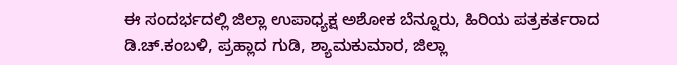ಈ ಸಂದರ್ಭದಲ್ಲಿ ಜಿಲ್ಲಾ ಉಪಾಧ್ಯಕ್ಷ ಅಶೋಕ ಬೆನ್ನೂರು, ಹಿರಿಯ ಪತ್ರಕರ್ತರಾದ ಡಿ.ಚ್.ಕಂಬಳಿ, ಪ್ರಹ್ಲಾದ ಗುಡಿ, ಶ್ಯಾಮಕುಮಾರ, ಜಿಲ್ಲಾ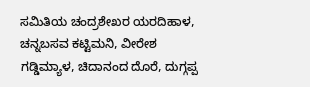ಸಮಿತಿಯ ಚಂದ್ರಶೇಖರ ಯರದಿಹಾಳ, ಚನ್ನಬಸವ ಕಟ್ಟಿಮನಿ, ವೀರೇಶ ಗಡ್ಡಿಮ್ಯಾಳ, ಚಿದಾನಂದ ದೊರೆ, ದುಗ್ಗಪ್ಪ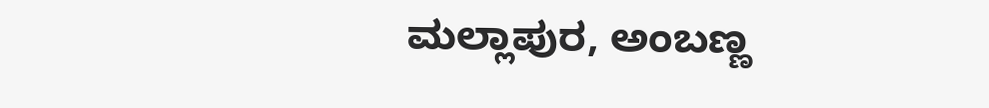ಮಲ್ಲಾಪುರ, ಅಂಬಣ್ಣ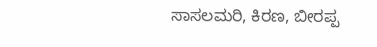ಸಾಸಲಮರಿ, ಕಿರಣ, ಬೀರಪ್ಪ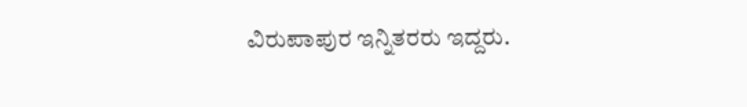ವಿರುಪಾಪುರ ಇನ್ನಿತರರು ಇದ್ದರು.